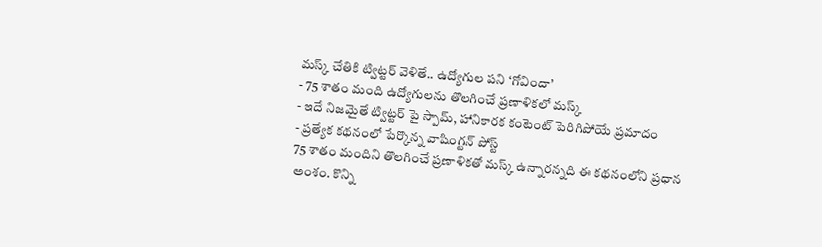మస్క్ చేతికి ట్విట్టర్ వెళితే.. ఉద్యోగుల పని ‘గోవిందా’
- 75 శాతం మంది ఉద్యోగులను తొలగించే ప్రణాళికలో మస్క్
- ఇదే నిజమైతే ట్విట్టర్ పై స్పామ్, హానికారక కంటెంట్ పెరిగిపోయే ప్రమాదం
- ప్రత్యేక కథనంలో పేర్కొన్న వాషింగ్టన్ పోస్ట్
75 శాతం మందిని తొలగించే ప్రణాళికతో మస్క్ ఉన్నారన్నది ఈ కథనంలోని ప్రధాన అంశం. కొన్ని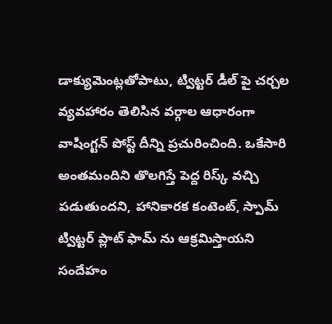డాక్యుమెంట్లతోపాటు, ట్విట్టర్ డీల్ పై చర్చల వ్యవహారం తెలిసిన వర్గాల ఆధారంగా వాషింగ్టన్ పోస్ట్ దీన్ని ప్రచురించింది. ఒకేసారి అంతమందిని తొలగిస్తే పెద్ద రిస్క్ వచ్చి పడుతుందని, హానికారక కంటెంట్, స్పామ్ ట్విట్టర్ ప్లాట్ ఫామ్ ను ఆక్రమిస్తాయని సందేహం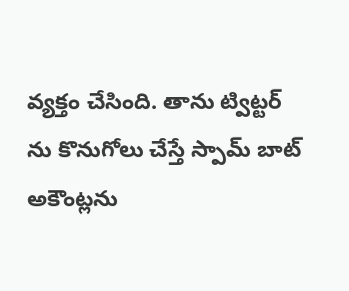వ్యక్తం చేసింది. తాను ట్విట్టర్ ను కొనుగోలు చేస్తే స్పామ్ బాట్ అకౌంట్లను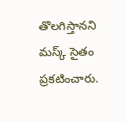తొలగిస్తానని మస్క్ సైతం ప్రకటించారు.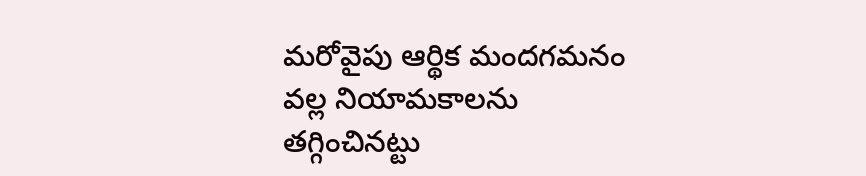మరోవైపు ఆర్థిక మందగమనం వల్ల నియామకాలను తగ్గించినట్టు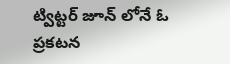ట్విట్టర్ జూన్ లోనే ఓ ప్రకటన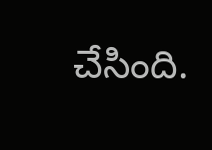చేసింది.